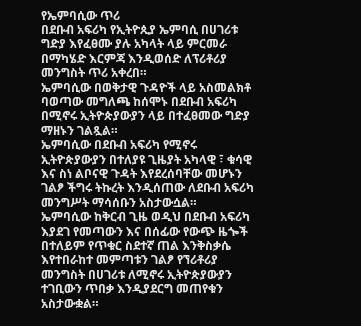የኤምባሲው ጥሪ
በደቡብ አፍሪካ የኢትዮጲያ ኤምባሲ በሀገሪቱ ግድያ እየፈፀሙ ያሉ አካላት ላይ ምርመራ በማካሄድ እርምጃ እንዲወሰድ ለፕሪቶሪያ መንግስት ጥሪ አቀረበ።
ኤምባሲው በወቅታዊ ጉዳዮች ላይ አስመልክቶ ባወጣው መግለጫ ከሰሞኑ በደቡብ አፍሪካ በሚኖሩ ኢትዮጵያውያን ላይ በተፈፀመው ግድያ ማዘኑን ገልጿል።
ኤምባሲው በደቡብ አፍሪካ የሚኖሩ ኢትዮጵያውያን በተለያዩ ጊዜያት አካላዊ ፣ ቁሳዊ እና ስነ ልቦናዊ ጉዳት እየደረሰባቸው መሆኑን ገልፆ ችግሩ ትኩረት እንዲሰጠው ለደቡብ አፍሪካ መንግሥት ማሳሰቡን አስታውሷል።
ኤምባሲው ከቅርብ ጊዜ ወዲህ በደቡብ አፍሪካ እያደገ የመጣውን እና በሰፊው የውጭ ዜጐች በተለይም የጥቁር ስደተኛ ጠል እንቅስቃሴ እየተበራከተ መምጣቱን ገልፆ የኘሪቶሪያ መንግስት በሀገሪቱ ለሚኖሩ ኢትዮጵያውያን ተገቢውን ጥበቃ እንዲያደርግ መጠየቁን አስታውቋል።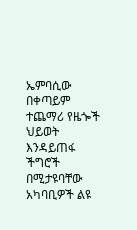ኤምባሲው በቀጣይም ተጨማሪ የዜጐች ህይወት እንዳይጠፋ ችግሮች በሚታዩባቸው አካባቢዎች ልዩ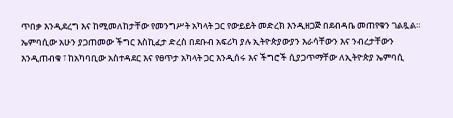ጥበቃ እንዲደረግ እና ከሚመለከታቸው የመንግሥት አካላት ጋር የውይይት መድረክ እንዲዘጋጅ በደብዳቤ መጠየቁን ገልጿል።
ኤምባሲው አሁን ያጋጠመው ችግር እስኪፈታ ድረስ በደቡብ አፍሪካ ያሉ ኢትዮጵያውያን እራሳቸውን እና ንብረታቸውን እንዲጠብቁ ፣ ከአካባቢው አስተዳደር እና የፀጥታ አካላት ጋር እንዲሰሩ እና ችግሮች ሲያጋጥማቸው ለኢትዮጵያ ኤምባሲ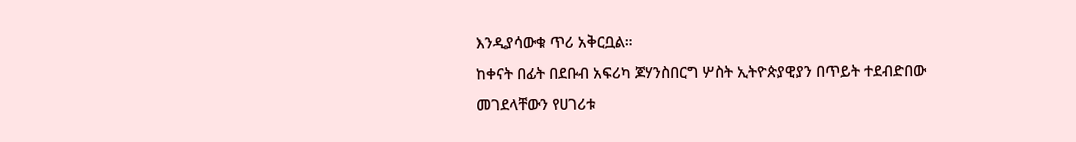እንዲያሳውቁ ጥሪ አቅርቧል።
ከቀናት በፊት በደቡብ አፍሪካ ጆሃንስበርግ ሦስት ኢትዮጵያዊያን በጥይት ተደብድበው መገደላቸውን የሀገሪቱ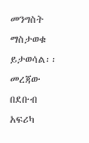መንግስት ማስታወቁ ይታወሳል፡፡
መረጃው በደቡብ አፍሪካ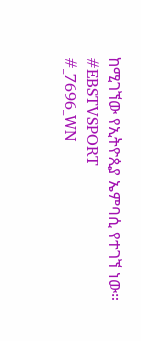ከሚገኘው የኢትዮጲያ ኤምባሲ የተገኘ ነው።
#EBSTVSPORT
#_7696_WN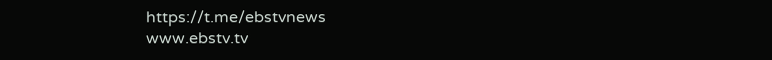https://t.me/ebstvnews
www.ebstv.tv